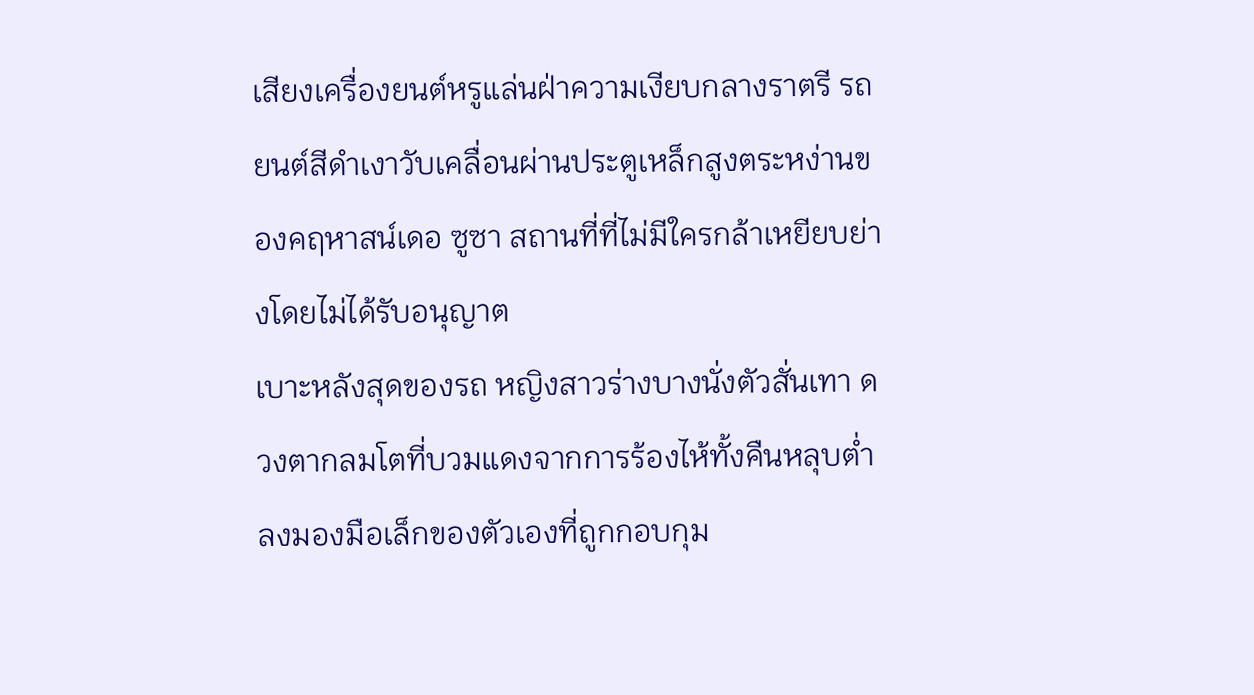เสียงเครื่องยนต์หรูแล่นฝ่าความเงียบกลางราตรี รถยนต์สีดำเงาวับเคลื่อนผ่านประตูเหล็กสูงตระหง่านของคฤหาสน์เดอ ซูซา สถานที่ที่ไม่มีใครกล้าเหยียบย่างโดยไม่ได้รับอนุญาต
เบาะหลังสุดของรถ หญิงสาวร่างบางนั่งตัวสั่นเทา ดวงตากลมโตที่บวมแดงจากการร้องไห้ทั้งคืนหลุบต่ำลงมองมือเล็กของตัวเองที่ถูกกอบกุม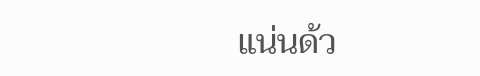แน่นด้ว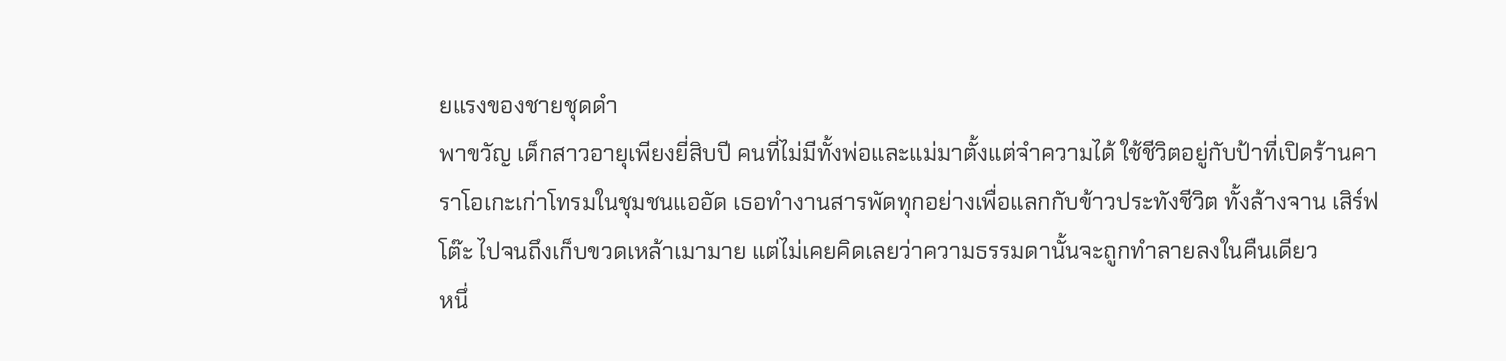ยแรงของชายชุดดำ
พาขวัญ เด็กสาวอายุเพียงยี่สิบปี คนที่ไม่มีทั้งพ่อและแม่มาตั้งแต่จำความได้ ใช้ชีวิตอยู่กับป้าที่เปิดร้านคาราโอเกะเก่าโทรมในชุมชนแออัด เธอทำงานสารพัดทุกอย่างเพื่อแลกกับข้าวประทังชีวิต ทั้งล้างจาน เสิร์ฟโต๊ะ ไปจนถึงเก็บขวดเหล้าเมามาย แต่ไม่เคยคิดเลยว่าความธรรมดานั้นจะถูกทำลายลงในคืนเดียว
หนึ่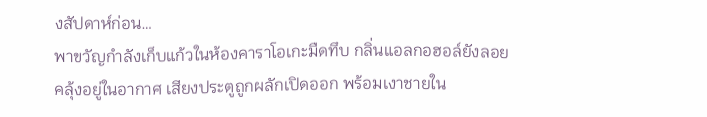งสัปดาห์ก่อน…
พาขวัญกำลังเก็บแก้วในห้องคาราโอเกะมืดทึบ กลิ่นแอลกอฮอล์ยังลอยคลุ้งอยู่ในอากาศ เสียงประตูถูกผลักเปิดออก พร้อมเงาชายใน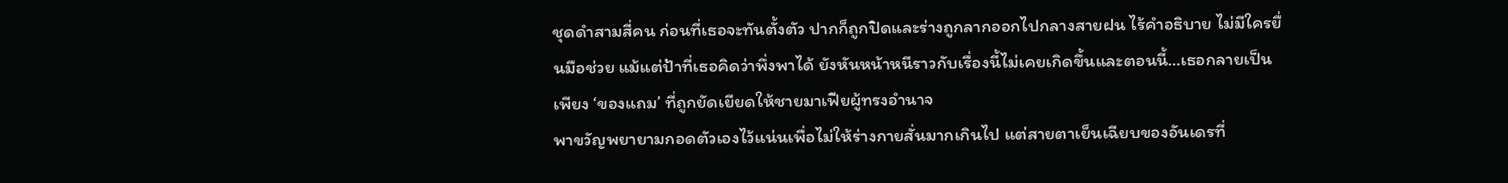ชุดดำสามสี่คน ก่อนที่เธอจะทันตั้งตัว ปากก็ถูกปิดและร่างถูกลากออกไปกลางสายฝน ไร้คำอธิบาย ไม่มีใครยื่นมือช่วย แม้แต่ป้าที่เธอคิดว่าพึ่งพาได้ ยังหันหน้าหนีราวกับเรื่องนี้ไม่เคยเกิดขึ้นและตอนนี้…เธอกลายเป็นเพียง ‘ของแถม’ ที่ถูกยัดเยียดให้ชายมาเฟียผู้ทรงอำนาจ
พาขวัญพยายามกอดตัวเองไว้แน่นเพื่อไม่ให้ร่างกายสั่นมากเกินไป แต่สายตาเย็นเฉียบของอันเดรที่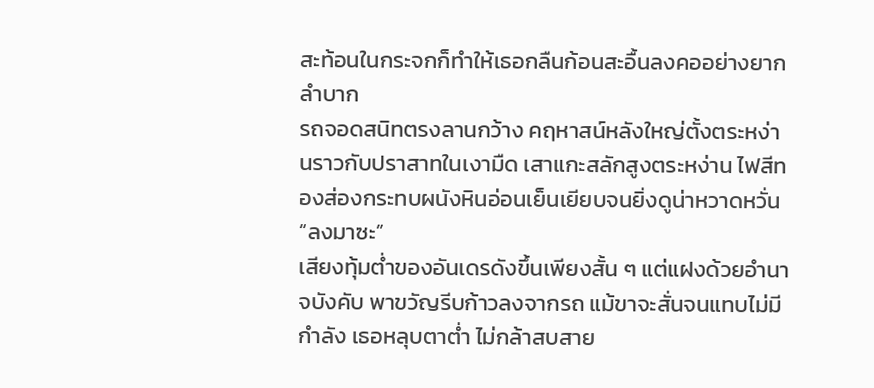สะท้อนในกระจกก็ทำให้เธอกลืนก้อนสะอื้นลงคออย่างยากลำบาก
รถจอดสนิทตรงลานกว้าง คฤหาสน์หลังใหญ่ตั้งตระหง่านราวกับปราสาทในเงามืด เสาแกะสลักสูงตระหง่าน ไฟสีทองส่องกระทบผนังหินอ่อนเย็นเยียบจนยิ่งดูน่าหวาดหวั่น
“ลงมาซะ”
เสียงทุ้มต่ำของอันเดรดังขึ้นเพียงสั้น ๆ แต่แฝงด้วยอำนาจบังคับ พาขวัญรีบก้าวลงจากรถ แม้ขาจะสั่นจนแทบไม่มีกำลัง เธอหลุบตาต่ำ ไม่กล้าสบสาย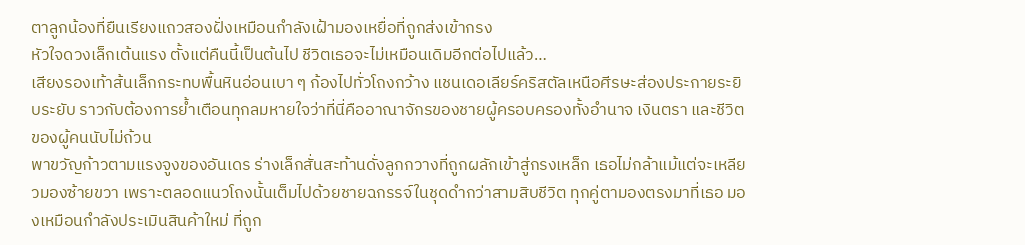ตาลูกน้องที่ยืนเรียงแถวสองฝั่งเหมือนกำลังเฝ้ามองเหยื่อที่ถูกส่งเข้ากรง
หัวใจดวงเล็กเต้นแรง ตั้งแต่คืนนี้เป็นต้นไป ชีวิตเธอจะไม่เหมือนเดิมอีกต่อไปแล้ว…
เสียงรองเท้าส้นเล็กกระทบพื้นหินอ่อนเบา ๆ ก้องไปทั่วโถงกว้าง แชนเดอเลียร์คริสตัลเหนือศีรษะส่องประกายระยิบระยับ ราวกับต้องการย้ำเตือนทุกลมหายใจว่าที่นี่คืออาณาจักรของชายผู้ครอบครองทั้งอำนาจ เงินตรา และชีวิตของผู้คนนับไม่ถ้วน
พาขวัญก้าวตามแรงจูงของอันเดร ร่างเล็กสั่นสะท้านดั่งลูกกวางที่ถูกผลักเข้าสู่กรงเหล็ก เธอไม่กล้าแม้แต่จะเหลียวมองซ้ายขวา เพราะตลอดแนวโถงนั้นเต็มไปด้วยชายฉกรรจ์ในชุดดำกว่าสามสิบชีวิต ทุกคู่ตามองตรงมาที่เธอ มองเหมือนกำลังประเมินสินค้าใหม่ ที่ถูก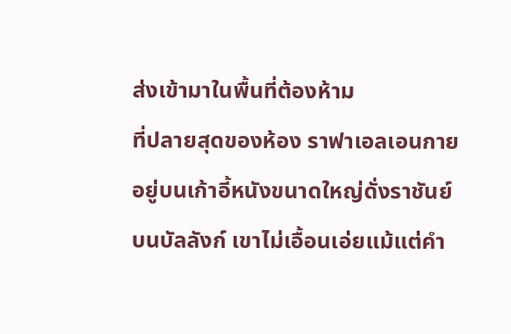ส่งเข้ามาในพื้นที่ต้องห้าม
ที่ปลายสุดของห้อง ราฟาเอลเอนกายอยู่บนเก้าอี้หนังขนาดใหญ่ดั่งราชันย์บนบัลลังก์ เขาไม่เอื้อนเอ่ยแม้แต่คำ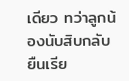เดียว ทว่าลูกน้องนับสิบกลับยืนเรีย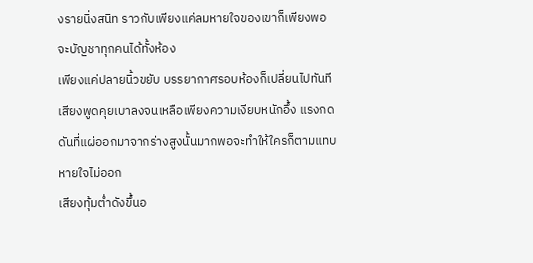งรายนิ่งสนิท ราวกับเพียงแค่ลมหายใจของเขาก็เพียงพอจะบัญชาทุกคนได้ทั้งห้อง
เพียงแค่ปลายนิ้วขยับ บรรยากาศรอบห้องก็เปลี่ยนไปทันที
เสียงพูดคุยเบาลงจนเหลือเพียงความเงียบหนักอึ้ง แรงกดดันที่แผ่ออกมาจากร่างสูงนั้นมากพอจะทำให้ใครก็ตามแทบหายใจไม่ออก
เสียงทุ้มต่ำดังขึ้นอ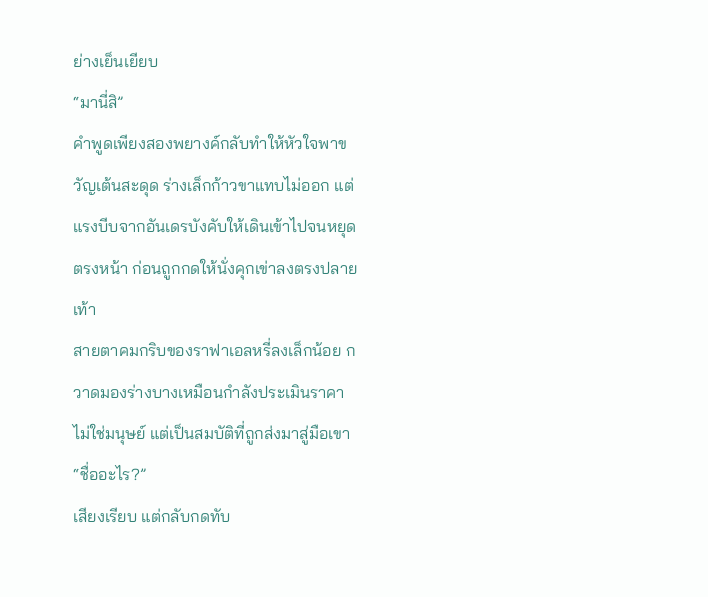ย่างเย็นเยียบ
“มานี่สิ”
คำพูดเพียงสองพยางค์กลับทำให้หัวใจพาขวัญเต้นสะดุด ร่างเล็กก้าวขาแทบไม่ออก แต่แรงบีบจากอันเดรบังคับให้เดินเข้าไปจนหยุดตรงหน้า ก่อนถูกกดให้นั่งคุกเข่าลงตรงปลายเท้า
สายตาคมกริบของราฟาเอลหรี่ลงเล็กน้อย กวาดมองร่างบางเหมือนกำลังประเมินราคา ไม่ใช่มนุษย์ แต่เป็นสมบัติที่ถูกส่งมาสู่มือเขา
“ชื่ออะไร?”
เสียงเรียบ แต่กลับกดทับ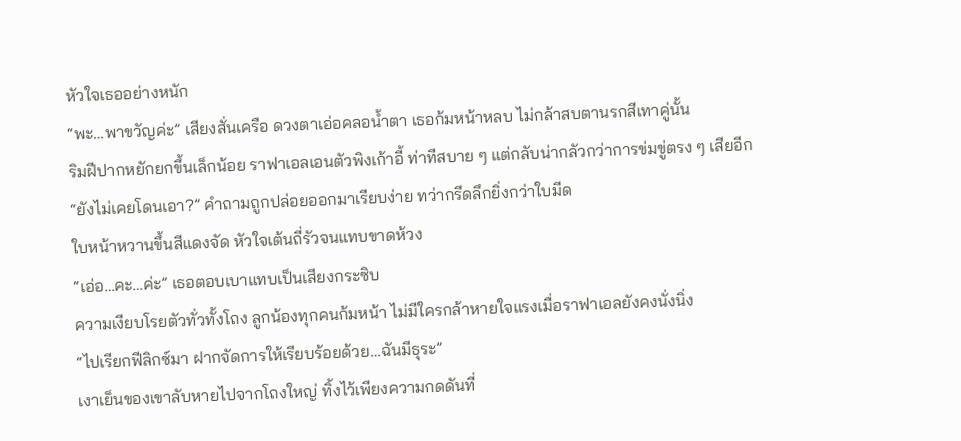หัวใจเธออย่างหนัก
“พะ…พาขวัญค่ะ” เสียงสั่นเครือ ดวงตาเอ่อคลอน้ำตา เธอก้มหน้าหลบ ไม่กล้าสบตานรกสีเทาคู่นั้น
ริมฝีปากหยักยกขึ้นเล็กน้อย ราฟาเอลเอนตัวพิงเก้าอี้ ท่าทีสบาย ๆ แต่กลับน่ากลัวกว่าการข่มขู่ตรง ๆ เสียอีก
“ยังไม่เคยโดนเอา?” คำถามถูกปล่อยออกมาเรียบง่าย ทว่ากรีดลึกยิ่งกว่าใบมีด
ใบหน้าหวานขึ้นสีแดงจัด หัวใจเต้นถี่รัวจนแทบขาดห้วง
“เอ่อ…คะ…ค่ะ” เธอตอบเบาแทบเป็นเสียงกระซิบ
ความเงียบโรยตัวทั่วทั้งโถง ลูกน้องทุกคนก้มหน้า ไม่มีใครกล้าหายใจแรงเมื่อราฟาเอลยังคงนั่งนิ่ง
“ไปเรียกฟีลิกซ์มา ฝากจัดการให้เรียบร้อยด้วย…ฉันมีธุระ”
เงาเย็นของเขาลับหายไปจากโถงใหญ่ ทิ้งไว้เพียงความกดดันที่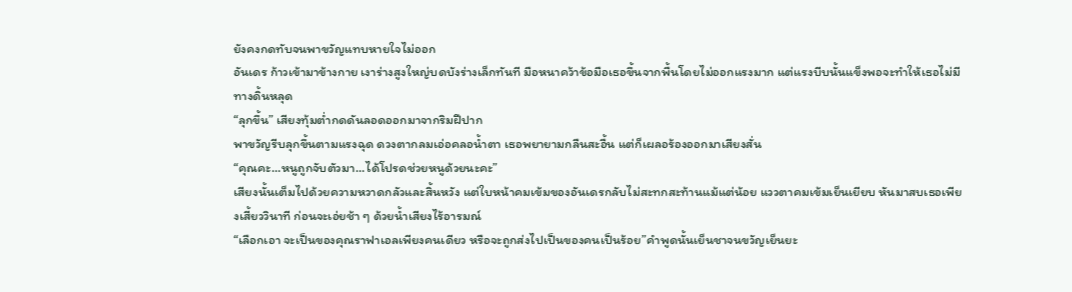ยังคงกดทับจนพาขวัญแทบหายใจไม่ออก
อันเดร ก้าวเข้ามาข้างกาย เงาร่างสูงใหญ่บดบังร่างเล็กทันที มือหนาคว้าข้อมือเธอขึ้นจากพื้นโดยไม่ออกแรงมาก แต่แรงบีบนั้นแข็งพอจะทำให้เธอไม่มีทางดิ้นหลุด
“ลุกขึ้น” เสียงทุ้มต่ำกดดันลอดออกมาจากริมฝีปาก
พาขวัญรีบลุกขึ้นตามแรงฉุด ดวงตากลมเอ่อคลอน้ำตา เธอพยายามกลืนสะอื้น แต่ก็เผลอร้องออกมาเสียงสั่น
“คุณคะ…หนูถูกจับตัวมา…ได้โปรดช่วยหนูด้วยนะคะ”
เสียงนั้นเต็มไปด้วยความหวาดกลัวและสิ้นหวัง แต่ใบหน้าคมเข้มของอันเดรกลับไม่สะทกสะท้านแม้แต่น้อย แววตาคมเข้มเย็นเยียบ หันมาสบเธอเพียงเสี้ยววินาที ก่อนจะเอ่ยช้า ๆ ด้วยน้ำเสียงไร้อารมณ์
“เลือกเอา จะเป็นของคุณราฟาเอลเพียงคนเดียว หรือจะถูกส่งไปเป็นของคนเป็นร้อย”คำพูดนั้นเย็นชาจนขวัญเย็นยะ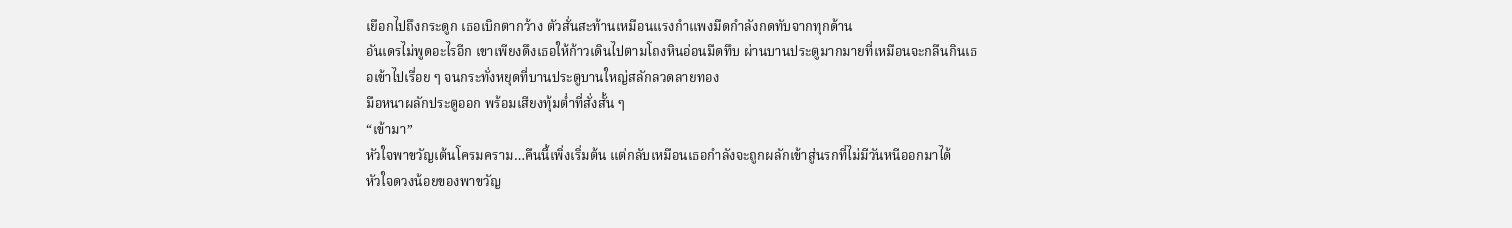เยือกไปถึงกระดูก เธอเบิกตากว้าง ตัวสั่นสะท้านเหมือนแรงกำแพงมืดกำลังกดทับจากทุกด้าน
อันเดรไม่พูดอะไรอีก เขาเพียงดึงเธอให้ก้าวเดินไปตามโถงหินอ่อนมืดทึบ ผ่านบานประตูมากมายที่เหมือนจะกลืนกินเธอเข้าไปเรื่อย ๆ จนกระทั่งหยุดที่บานประตูบานใหญ่สลักลวดลายทอง
มือหนาผลักประตูออก พร้อมเสียงทุ้มต่ำที่สั่งสั้น ๆ
“เข้ามา”
หัวใจพาขวัญเต้นโครมคราม…คืนนี้เพิ่งเริ่มต้น แต่กลับเหมือนเธอกำลังจะถูกผลักเข้าสู่นรกที่ไม่มีวันหนีออกมาได้
หัวใจดวงน้อยของพาขวัญ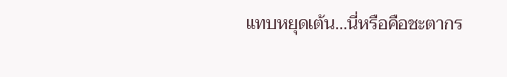แทบหยุดเต้น…นี่หรือคือชะตากร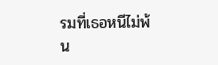รมที่เธอหนีไม่พ้น